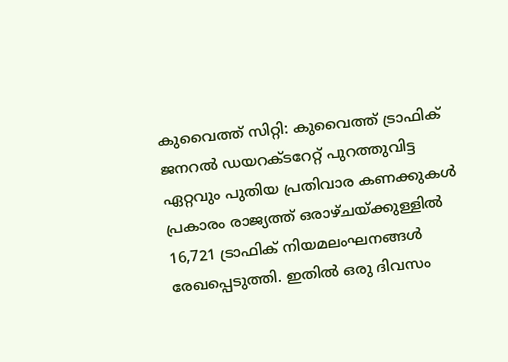കുവൈത്ത് സിറ്റി: കുവൈത്ത് ട്രാഫിക് ജനറൽ ഡയറക്ടറേറ്റ് പുറത്തുവിട്ട ഏറ്റവും പുതിയ പ്രതിവാര കണക്കുകൾ പ്രകാരം രാജ്യത്ത് ഒരാഴ്ചയ്ക്കുള്ളിൽ 16,721 ട്രാഫിക് നിയമലംഘനങ്ങൾ രേഖപ്പെടുത്തി. ഇതിൽ ഒരു ദിവസം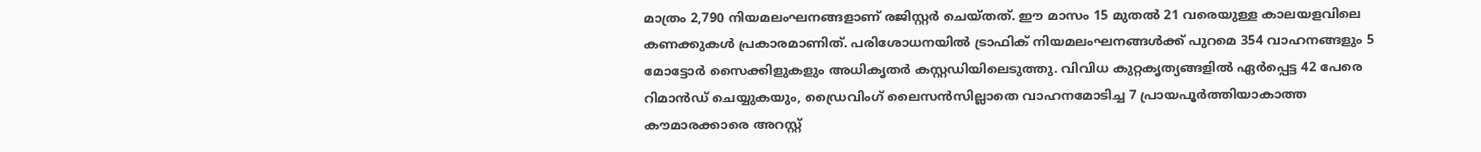മാത്രം 2,790 നിയമലംഘനങ്ങളാണ് രജിസ്റ്റർ ചെയ്തത്. ഈ മാസം 15 മുതൽ 21 വരെയുള്ള കാലയളവിലെ കണക്കുകൾ പ്രകാരമാണിത്. പരിശോധനയിൽ ട്രാഫിക് നിയമലംഘനങ്ങൾക്ക് പുറമെ 354 വാഹനങ്ങളും 5 മോട്ടോർ സൈക്കിളുകളും അധികൃതർ കസ്റ്റഡിയിലെടുത്തു. വിവിധ കുറ്റകൃത്യങ്ങളിൽ ഏർപ്പെട്ട 42 പേരെ റിമാൻഡ് ചെയ്യുകയും, ഡ്രൈവിംഗ് ലൈസൻസില്ലാതെ വാഹനമോടിച്ച 7 പ്രായപൂർത്തിയാകാത്ത കൗമാരക്കാരെ അറസ്റ്റ്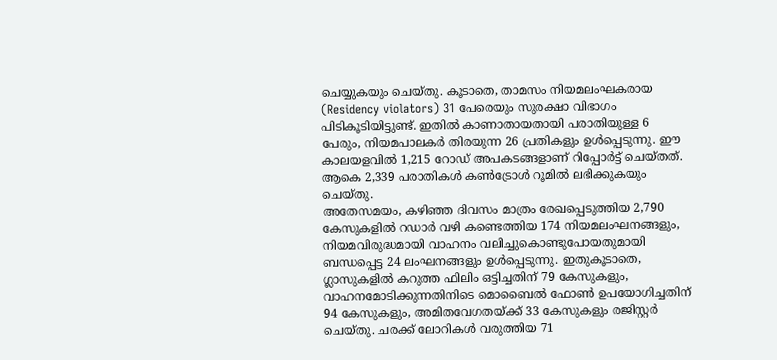ചെയ്യുകയും ചെയ്തു. കൂടാതെ, താമസം നിയമലംഘകരായ (Residency violators) 31 പേരെയും സുരക്ഷാ വിഭാഗം പിടികൂടിയിട്ടുണ്ട്. ഇതിൽ കാണാതായതായി പരാതിയുള്ള 6 പേരും, നിയമപാലകർ തിരയുന്ന 26 പ്രതികളും ഉൾപ്പെടുന്നു. ഈ കാലയളവിൽ 1,215 റോഡ് അപകടങ്ങളാണ് റിപ്പോർട്ട് ചെയ്തത്. ആകെ 2,339 പരാതികൾ കൺട്രോൾ റൂമിൽ ലഭിക്കുകയും ചെയ്തു.
അതേസമയം, കഴിഞ്ഞ ദിവസം മാത്രം രേഖപ്പെടുത്തിയ 2,790 കേസുകളിൽ റഡാർ വഴി കണ്ടെത്തിയ 174 നിയമലംഘനങ്ങളും, നിയമവിരുദ്ധമായി വാഹനം വലിച്ചുകൊണ്ടുപോയതുമായി ബന്ധപ്പെട്ട 24 ലംഘനങ്ങളും ഉൾപ്പെടുന്നു. ഇതുകൂടാതെ, ഗ്ലാസുകളിൽ കറുത്ത ഫിലിം ഒട്ടിച്ചതിന് 79 കേസുകളും, വാഹനമോടിക്കുന്നതിനിടെ മൊബൈൽ ഫോൺ ഉപയോഗിച്ചതിന് 94 കേസുകളും, അമിതവേഗതയ്ക്ക് 33 കേസുകളും രജിസ്റ്റർ ചെയ്തു. ചരക്ക് ലോറികൾ വരുത്തിയ 71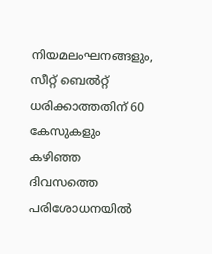നിയമലംഘനങ്ങളും, സീറ്റ് ബെൽറ്റ് ധരിക്കാത്തതിന് 60 കേസുകളും കഴിഞ്ഞ ദിവസത്തെ പരിശോധനയിൽ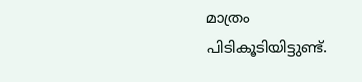മാത്രം പിടികൂടിയിട്ടുണ്ട്.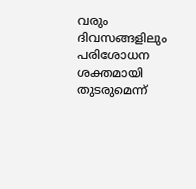വരും ദിവസങ്ങളിലും പരിശോധന ശക്തമായി തുടരുമെന്ന്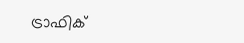ട്രാഫിക്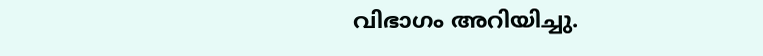വിഭാഗം അറിയിച്ചു.